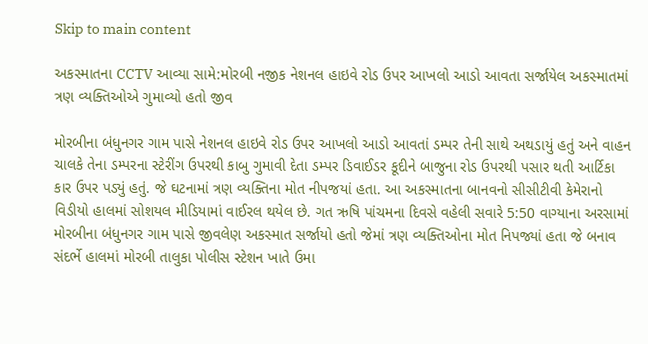Skip to main content

અકસ્માતના CCTV આવ્યા સામે:મોરબી નજીક નેશનલ હાઇવે રોડ ઉપર આખલો આડો આવતા સર્જાયેલ અકસ્માતમાં ત્રણ વ્યક્તિઓએ ગુમાવ્યો હતો જીવ

મોરબીના બંધુનગર ગામ પાસે નેશનલ હાઇવે રોડ ઉપર આખલો આડો આવતાં ડમ્પર તેની સાથે અથડાયું હતું અને વાહન ચાલકે તેના ડમ્પરના સ્ટેરીંગ ઉપરથી કાબુ ગુમાવી દેતા ડમ્પર ડિવાઈડર કૂદીને બાજુના રોડ ઉપરથી પસાર થતી આર્ટિકા કાર ઉપર પડ્યું હતું. જે ઘટનામાં ત્રણ વ્યક્તિના મોત નીપજયાં હતા. આ અકસ્માતના બાનવનો સીસીટીવી કેમેરાનો વિડીયો હાલમાં સોશયલ મીડિયામાં વાઈરલ થયેલ છે. ગત ઋષિ પાંચમના દિવસે વહેલી સવારે 5:50 વાગ્યાના અરસામાં મોરબીના બંધુનગર ગામ પાસે જીવલેણ અકસ્માત સર્જાયો હતો જેમાં ત્રણ વ્યક્તિઓના મોત નિપજ્યાં હતા જે બનાવ સંદર્ભે હાલમાં મોરબી તાલુકા પોલીસ સ્ટેશન ખાતે ઉમા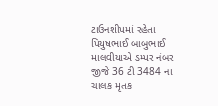ટાઉનશીપમાં રહેતા પિયુષભાઈ બાબુભાઈ માલવીયાએ ડમ્પર નંબર જીજે 36 ટી 3484 ના ચાલક મૃતક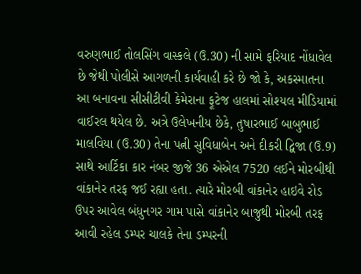વરુણભાઈ તોલસિંગ વાસ્કલે (ઉ.30) ની સામે ફરિયાદ નોંધાવેલ છે જેથી પોલીસે આગળની કાર્યવાહી કરે છે જો કે, અકસ્માતના આ બનાવના સીસીટીવી કેમેરાના ફૂટેજ હાલમાં સોશ્યલ મીડિયામાં વાઈરલ થયેલ છે. અત્રે ઉલેખનીય છેકે, તુષારભાઈ બાબુભાઈ માલવિયા (ઉ.30) તેના પત્ની સુવિધાબેન અને દીકરી દ્વિજા (ઉ.9) સાથે આર્ટિકા કાર નંબર જીજે 36 એએલ 7520 લઈને મોરબીથી વાંકાનેર તરફ જઈ રહ્યા હતા. ત્યારે મોરબી વાંકાનેર હાઇવે રોડ ઉપર આવેલ બંધુનગર ગામ પાસે વાંકાનેર બાજુથી મોરબી તરફ આવી રહેલ ડમ્પર ચાલકે તેના ડમ્પરની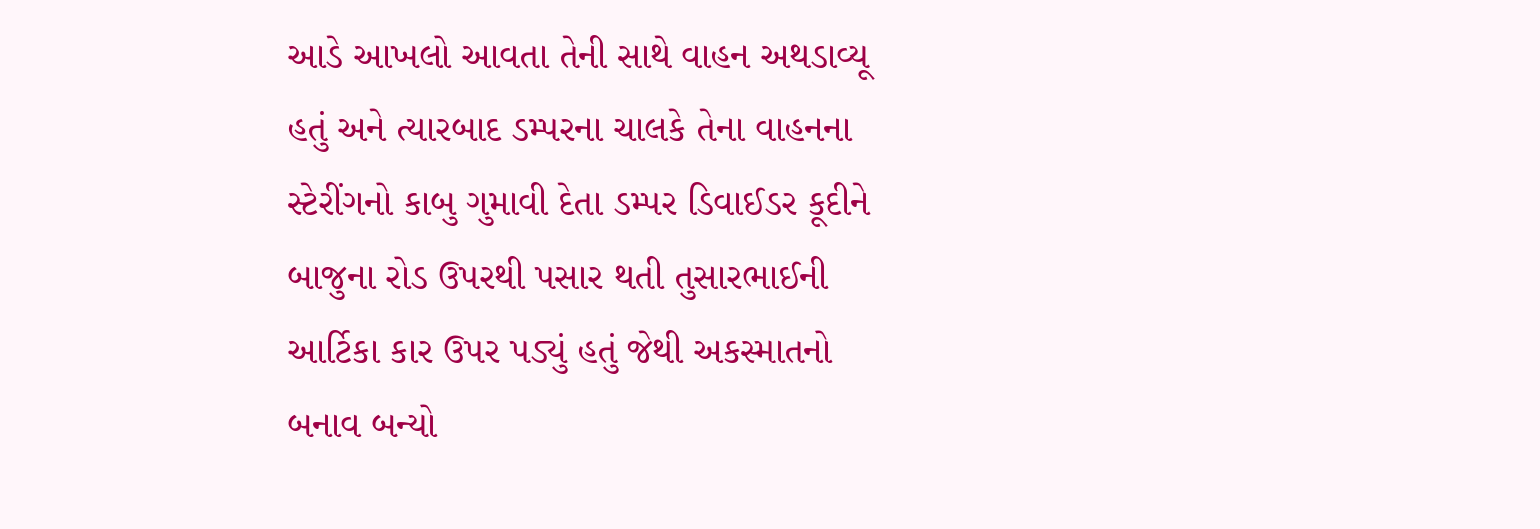આડે આખલો આવતા તેની સાથે વાહન અથડાવ્યૂ હતું અને ત્યારબાદ ડમ્પરના ચાલકે તેના વાહનના સ્ટેરીંગનો કાબુ ગુમાવી દેતા ડમ્પર ડિવાઈડર કૂદીને બાજુના રોડ ઉપરથી પસાર થતી તુસારભાઈની આર્ટિકા કાર ઉપર પડ્યું હતું જેથી અકસ્માતનો બનાવ બન્યો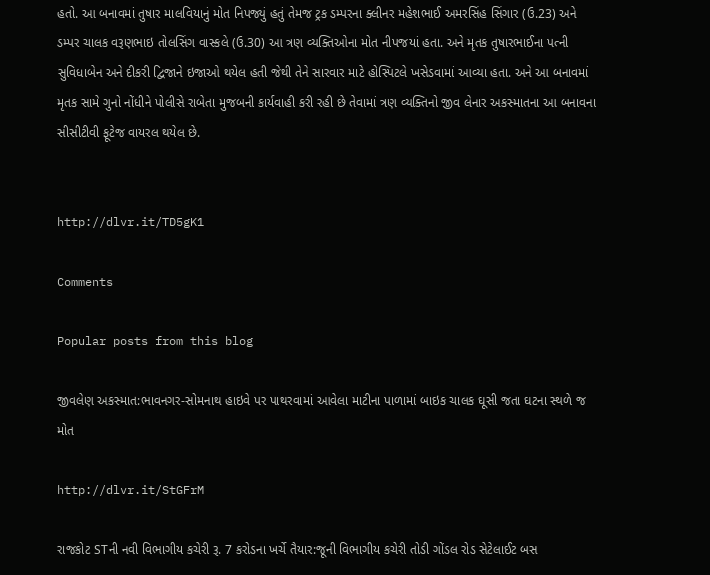હતો. આ બનાવમાં તુષાર માલવિયાનું મોત નિપજ્યું હતું તેમજ ટ્રક ડમ્પરના ક્લીનર મહેશભાઈ અમરસિંહ સિંગાર (ઉ.23) અને ડમ્પર ચાલક વરૂણભાઇ તોલસિંગ વાસ્કલે (ઉ.30) આ ત્રણ વ્યક્તિઓના મોત નીપજયાં હતા. અને મૃતક તુષારભાઈના પત્ની સુવિધાબેન અને દીકરી દ્વિજાને ઇજાઓ થયેલ હતી જેથી તેને સારવાર માટે હોસ્પિટલે ખસેડવામાં આવ્યા હતા. અને આ બનાવમાં મૃતક સામે ગુનો નોંધીને પોલીસે રાબેતા મુજબની કાર્યવાહી કરી રહી છે તેવામાં ત્રણ વ્યક્તિનો જીવ લેનાર અકસ્માતના આ બનાવના સીસીટીવી ફૂટેજ વાયરલ થયેલ છે.


http://dlvr.it/TD5gK1

Comments

Popular posts from this blog

જીવલેણ અકસ્માત:ભાવનગર-સોમનાથ હાઇવે પર પાથરવામાં આવેલા માટીના પાળામાં બાઇક ચાલક ઘૂસી જતા ઘટના સ્થળે જ મોત

http://dlvr.it/StGFrM

રાજકોટ STની નવી વિભાગીય કચેરી રૂ. 7 કરોડના ખર્ચે તૈયાર:જૂની વિભાગીય કચેરી તોડી ગોંડલ રોડ સેટેલાઈટ બસ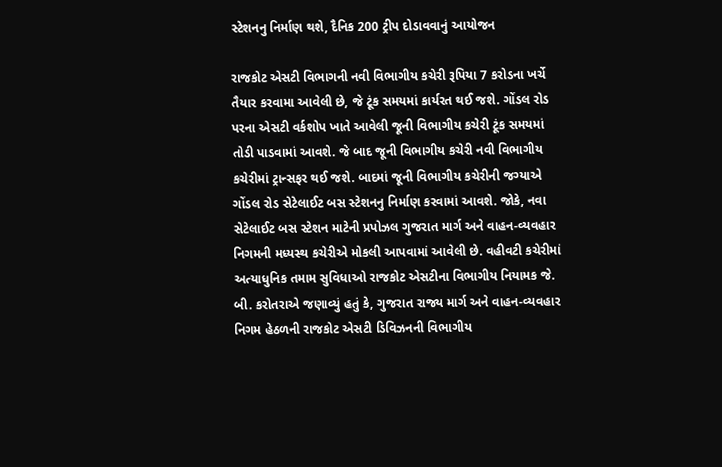સ્ટેશનનુ નિર્માણ થશે, દૈનિક 200 ટ્રીપ દોડાવવાનું આયોજન

રાજકોટ એસટી વિભાગની નવી વિભાગીય કચેરી રૂપિયા 7 કરોડના ખર્ચે તૈયાર કરવામા આવેલી છે, જે ટૂંક સમયમાં કાર્યરત થઈ જશે. ગોંડલ રોડ પરના એસટી વર્કશોપ ખાતે આવેલી જૂની વિભાગીય કચેરી ટૂંક સમયમાં તોડી પાડવામાં આવશે. જે બાદ જૂની વિભાગીય કચેરી નવી વિભાગીય કચેરીમાં ટ્રાન્સફર થઈ જશે. બાદમાં જૂની વિભાગીય કચેરીની જગ્યાએ ગોંડલ રોડ સેટેલાઈટ બસ સ્ટેશનનુ નિર્માણ કરવામાં આવશે. જોકે, નવા સેટેલાઈટ બસ સ્ટેશન માટેની પ્રપોઝલ ગુજરાત માર્ગ અને વાહન-વ્યવહાર નિગમની મધ્યસ્થ કચેરીએ મોકલી આપવામાં આવેલી છે. વહીવટી કચેરીમાં અત્યાધુનિક તમામ સુવિધાઓ રાજકોટ એસટીના વિભાગીય નિયામક જે. બી. કરોતરાએ જણાવ્યું હતું કે, ગુજરાત રાજ્ય માર્ગ અને વાહન-વ્યવહાર નિગમ હેઠળની રાજકોટ એસટી ડિવિઝનની વિભાગીય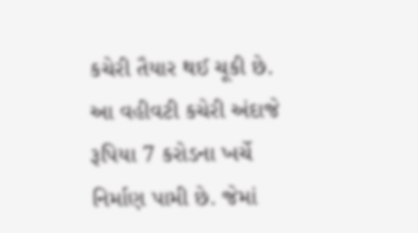કચેરી તૈયાર થઈ ચૂકી છે. આ વહીવટી કચેરી અંદાજે રૂપિયા 7 કરોડના ખર્ચે નિર્માણ પામી છે. જેમાં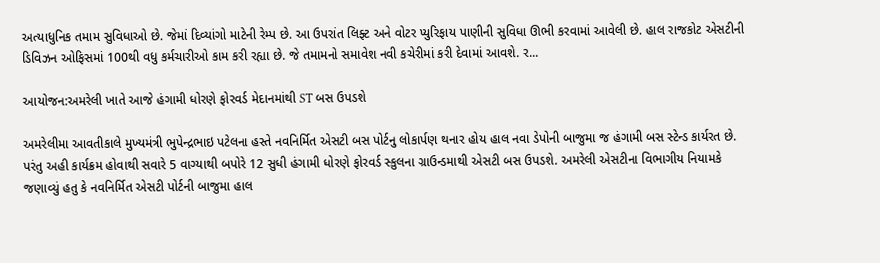અત્યાધુનિક તમામ સુવિધાઓ છે. જેમાં દિવ્યાંગો માટેની રેમ્પ છે. આ ઉપરાંત લિફ્ટ અને વોટર પ્યુરિફાય પાણીની સુવિધા ઊભી કરવામાં આવેલી છે. હાલ રાજકોટ એસટીની ડિવિઝન ઓફિસમાં 100થી વધુ કર્મચારીઓ કામ કરી રહ્યા છે. જે તમામનો સમાવેશ નવી કચેરીમાં કરી દેવામાં આવશે. ર...

આયોજન:અમરેલી ખાતે આજે હંગામી ધોરણે ફોરવર્ડ મેદાનમાંથી ST બસ ઉપડશે

અમરેલીમા આવતીકાલે મુખ્યમંત્રી ભુપેન્દ્રભાઇ પટેલના હસ્તે નવનિર્મિત એસટી બસ પોર્ટનુ લોકાર્પણ થનાર હોય હાલ નવા ડેપોની બાજુમા જ હંગામી બસ સ્ટેન્ડ કાર્યરત છે. પરંતુ અહી કાર્યક્રમ હોવાથી સવારે 5 વાગ્યાથી બપોરે 12 સુધી હંગામી ધોરણે ફોરવર્ડ સ્કુલના ગ્રાઉન્ડમાથી એસટી બસ ઉપડશે. અમરેલી એસટીના વિભાગીય નિયામકે જણાવ્યું હતુ કે નવનિર્મિત એસટી પોર્ટની બાજુમા હાલ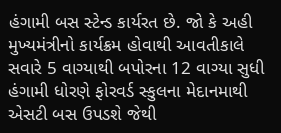હંગામી બસ સ્ટેન્ડ કાર્યરત છે. જો કે અહી મુખ્યમંત્રીનો કાર્યક્રમ હોવાથી આવતીકાલે સવારે 5 વાગ્યાથી બપોરના 12 વાગ્યા સુધી હંગામી ધોરણે ફોરવર્ડ સ્કુલના મેદાનમાથી એસટી બસ ઉપડશે જેથી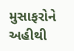મુસાફરોને અહીથી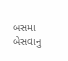બસમા બેસવાનુ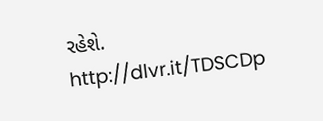રહેશે. http://dlvr.it/TDSCDp